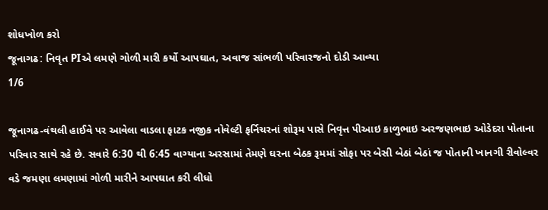શોધખોળ કરો
જૂનાગઢ: નિવૃત PIએ લમણે ગોળી મારી કર્યો આપઘાત, અવાજ સાંભળી પરિવારજનો દોડી આવ્યા
1/6

જૂનાગઢ-વંથલી હાઈવે પર આવેલા વાડલા ફાટક નજીક નોવેલ્ટી ફર્નિચરનાં શોરૂમ પાસે નિવૃત્ત પીઆઇ કાળુભાઇ અરજણભાઇ ઓડેદરા પોતાના પરિવાર સાથે રહે છે. સવારે 6:30 થી 6:45 વાગ્યાના અરસામાં તેમણે ઘરના બેઠક રૂમમાં સોફા પર બેસી બેઠાં બેઠાં જ પોતાની ખાનગી રીવોલ્વર વડે જમણા લમણામાં ગોળી મારીને આપઘાત કરી લીધો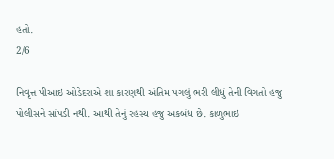હતો.
2/6

નિવૃત્ત પીઆઇ ઓડેદરાએ શા કારણથી અંતિમ પગલું ભરી લીધું તેની વિગતો હજુ પોલીસને સાંપડી નથી. આથી તેનું રહસ્ય હજુ અકબંધ છે. કાળુભાઇ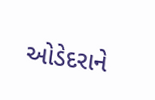ઓડેદરાને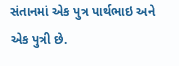સંતાનમાં એક પુત્ર પાર્થભાઇ અને એક પુત્રી છે.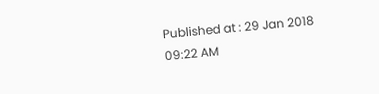Published at : 29 Jan 2018 09:22 AM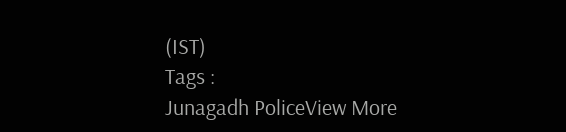(IST)
Tags :
Junagadh PoliceView More